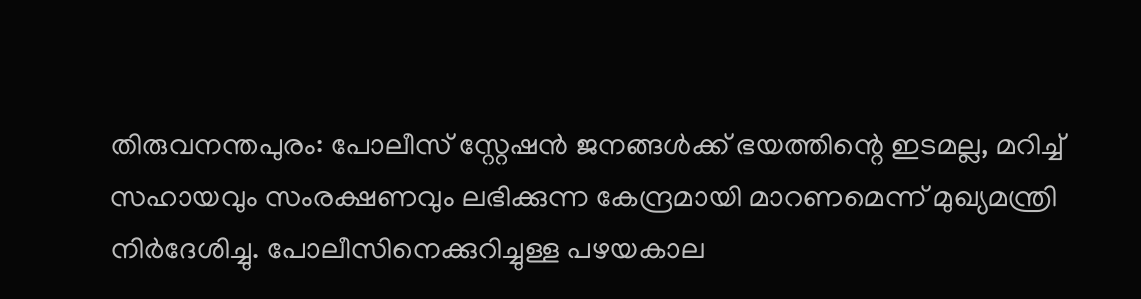തിരുവനന്തപുരം: പോലീസ് സ്റ്റേഷൻ ജനങ്ങൾക്ക് ഭയത്തിന്റെ ഇടമല്ല, മറിച്ച് സഹായവും സംരക്ഷണവും ലഭിക്കുന്ന കേന്ദ്രമായി മാറണമെന്ന് മുഖ്യമന്ത്രി നിർദേശിച്ചു. പോലീസിനെക്കുറിച്ചുള്ള പഴയകാല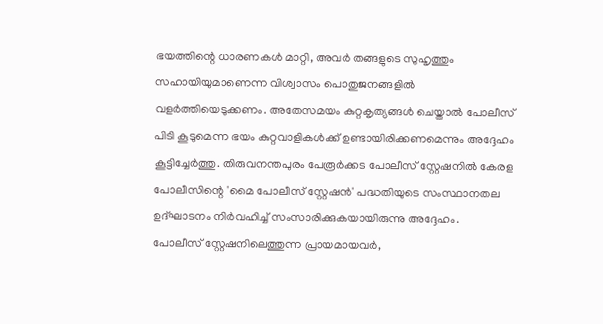ഭയത്തിന്റെ ധാരണകൾ മാറ്റി, അവർ തങ്ങളുടെ സുഹൃത്തും സഹായിയുമാണെന്ന വിശ്വാസം പൊതുജനങ്ങളിൽ വളർത്തിയെടുക്കണം. അതേസമയം കുറ്റകൃത്യങ്ങൾ ചെയ്താൽ പോലീസ് പിടി കൂടുമെന്ന ഭയം കുറ്റവാളികൾക്ക് ഉണ്ടായിരിക്കണമെന്നും അദ്ദേഹം കൂട്ടിച്ചേർത്തു. തിരുവനന്തപുരം പേരൂർക്കട പോലീസ് സ്റ്റേഷനിൽ കേരള പോലീസിന്റെ 'മൈ പോലീസ് സ്റ്റേഷൻ' പദ്ധതിയുടെ സംസ്ഥാനതല ഉദ്ഘാടനം നിർവഹിച്ച് സംസാരിക്കുകയായിരുന്നു അദ്ദേഹം.
പോലീസ് സ്റ്റേഷനിലെത്തുന്ന പ്രായമായവർ,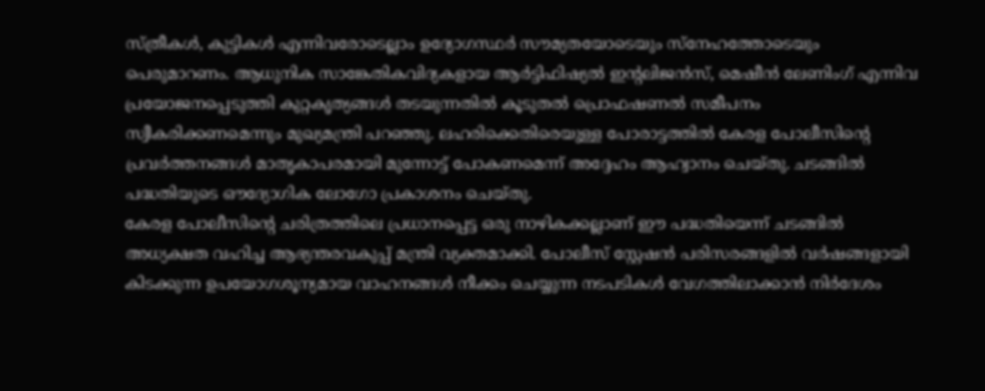സ്ത്രീകൾ, കുട്ടികൾ എന്നിവരോടെല്ലാം ഉദ്യോഗസ്ഥർ സൗമ്യതയോടെയും സ്നേഹത്തോടെയും പെരുമാറണം. ആധുനിക സാങ്കേതികവിദ്യകളായ ആർട്ടിഫിഷ്യൽ ഇന്റലിജൻസ്, മെഷീൻ ലേണിംഗ് എന്നിവ പ്രയോജനപ്പെടുത്തി കുറ്റകൃത്യങ്ങൾ തടയുന്നതിൽ കൂടുതൽ പ്രൊഫഷണൽ സമീപനം സ്വീകരിക്കണമെന്നും മുഖ്യമന്ത്രി പറഞ്ഞു. ലഹരിക്കെതിരെയുള്ള പോരാട്ടത്തിൽ കേരള പോലീസിന്റെ പ്രവർത്തനങ്ങൾ മാതൃകാപരമായി മുന്നോട്ട് പോകണമെന്ന് അദ്ദേഹം ആഹ്വാനം ചെയ്തു. ചടങ്ങിൽ പദ്ധതിയുടെ ഔദ്യോഗിക ലോഗോ പ്രകാശനം ചെയ്തു.
കേരള പോലീസിന്റെ ചരിത്രത്തിലെ പ്രധാനപ്പെട്ട ഒരു നാഴികക്കല്ലാണ് ഈ പദ്ധതിയെന്ന് ചടങ്ങിൽ അധ്യക്ഷത വഹിച്ച ആഭ്യന്തരവകുപ്പ് മന്ത്രി വ്യക്തമാക്കി. പോലീസ് സ്റ്റേഷൻ പരിസരങ്ങളിൽ വർഷങ്ങളായി കിടക്കുന്ന ഉപയോഗശൂന്യമായ വാഹനങ്ങൾ നീക്കം ചെയ്യുന്ന നടപടികൾ വേഗത്തിലാക്കാൻ നിർദേശം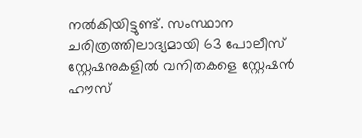നൽകിയിട്ടുണ്ട്. സംസ്ഥാന ചരിത്രത്തിലാദ്യമായി 63 പോലീസ് സ്റ്റേഷനുകളിൽ വനിതകളെ സ്റ്റേഷൻ ഹൗസ്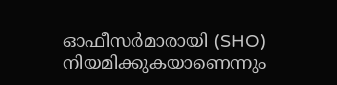ഓഫീസർമാരായി (SHO) നിയമിക്കുകയാണെന്നും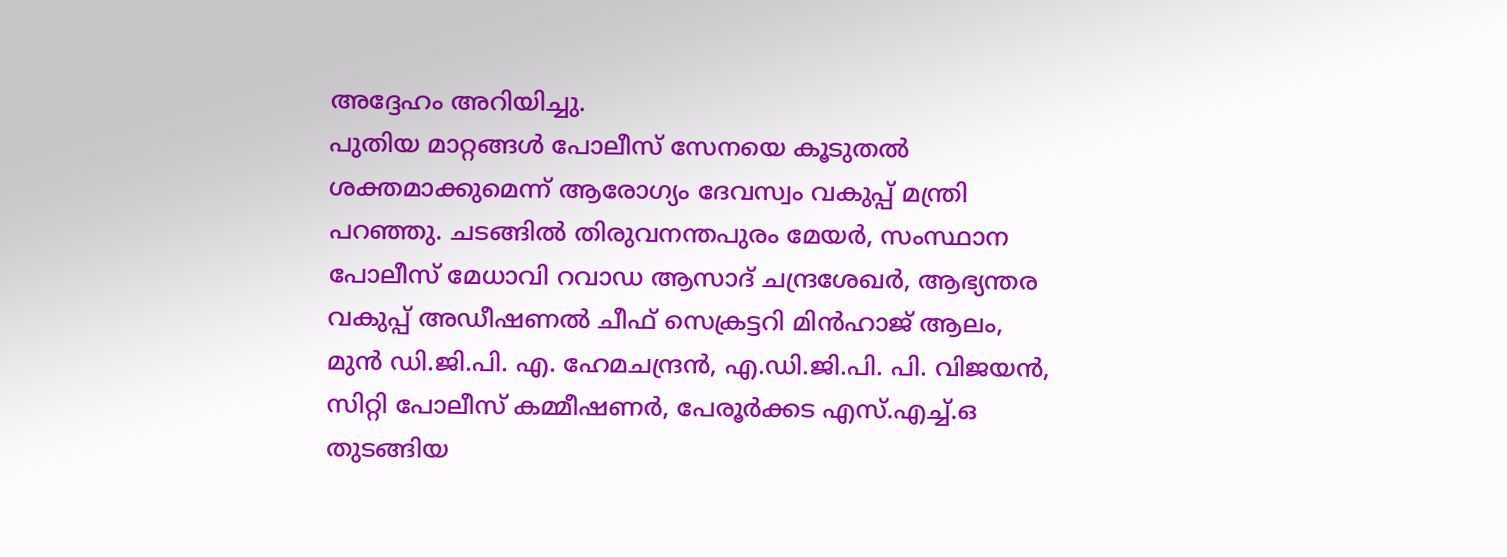അദ്ദേഹം അറിയിച്ചു.
പുതിയ മാറ്റങ്ങൾ പോലീസ് സേനയെ കൂടുതൽ ശക്തമാക്കുമെന്ന് ആരോഗ്യം ദേവസ്വം വകുപ്പ് മന്ത്രി പറഞ്ഞു. ചടങ്ങിൽ തിരുവനന്തപുരം മേയർ, സംസ്ഥാന പോലീസ് മേധാവി റവാഡ ആസാദ് ചന്ദ്രശേഖർ, ആഭ്യന്തര വകുപ്പ് അഡീഷണൽ ചീഫ് സെക്രട്ടറി മിൻഹാജ് ആലം, മുൻ ഡി.ജി.പി. എ. ഹേമചന്ദ്രൻ, എ.ഡി.ജി.പി. പി. വിജയൻ, സിറ്റി പോലീസ് കമ്മീഷണർ, പേരൂർക്കട എസ്.എച്ച്.ഒ തുടങ്ങിയ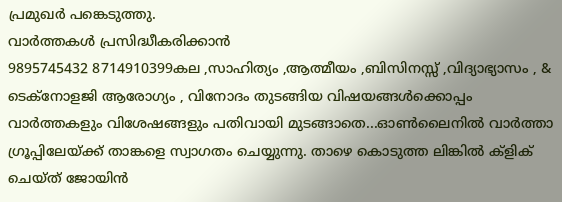പ്രമുഖർ പങ്കെടുത്തു.
വാർത്തകൾ പ്രസിദ്ധീകരിക്കാൻ
9895745432 8714910399കല ,സാഹിത്യം ,ആത്മീയം ,ബിസിനസ്സ് ,വിദ്യാഭ്യാസം , & ടെക്നോളജി ആരോഗ്യം , വിനോദം തുടങ്ങിയ വിഷയങ്ങൾക്കൊപ്പം വാർത്തകളും വിശേഷങ്ങളും പതിവായി മുടങ്ങാതെ...ഓൺലൈനിൽ വാർത്താ ഗ്രൂപ്പിലേയ്ക്ക് താങ്കളെ സ്വാഗതം ചെയ്യുന്നു. താഴെ കൊടുത്ത ലിങ്കിൽ ക്ളിക് ചെയ്ത് ജോയിൻ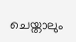ചെയ്താലും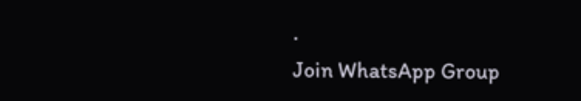.
Join WhatsApp Group